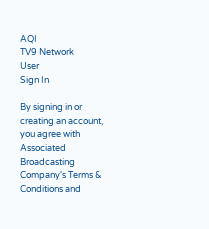AQI
TV9 Network
User
Sign In

By signing in or creating an account, you agree with Associated Broadcasting Company's Terms & Conditions and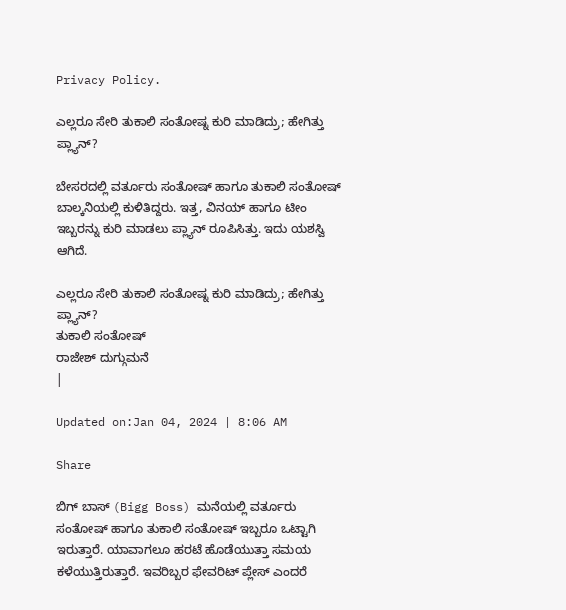Privacy Policy.

ಎಲ್ಲರೂ ಸೇರಿ ತುಕಾಲಿ ಸಂತೋಷ್ನ ಕುರಿ ಮಾಡಿದ್ರು; ಹೇಗಿತ್ತು ಪ್ಲ್ಯಾನ್?

ಬೇಸರದಲ್ಲಿ ವರ್ತೂರು ಸಂತೋಷ್ ಹಾಗೂ ತುಕಾಲಿ ಸಂತೋಷ್ ಬಾಲ್ಕನಿಯಲ್ಲಿ ಕುಳಿತಿದ್ದರು. ಇತ್ತ, ವಿನಯ್ ಹಾಗೂ ಟೀಂ ಇಬ್ಬರನ್ನು ಕುರಿ ಮಾಡಲು ಪ್ಲ್ಯಾನ್ ರೂಪಿಸಿತ್ತು. ಇದು ಯಶಸ್ವಿ ಆಗಿದೆ.

ಎಲ್ಲರೂ ಸೇರಿ ತುಕಾಲಿ ಸಂತೋಷ್ನ ಕುರಿ ಮಾಡಿದ್ರು; ಹೇಗಿತ್ತು ಪ್ಲ್ಯಾನ್?
ತುಕಾಲಿ ಸಂತೋಷ್
ರಾಜೇಶ್ ದುಗ್ಗುಮನೆ
|

Updated on:Jan 04, 2024 | 8:06 AM

Share

ಬಿಗ್ ಬಾಸ್ (Bigg Boss) ಮನೆಯಲ್ಲಿ ವರ್ತೂರು ಸಂತೋಷ್ ಹಾಗೂ ತುಕಾಲಿ ಸಂತೋಷ್ ಇಬ್ಬರೂ ಒಟ್ಟಾಗಿ ಇರುತ್ತಾರೆ. ಯಾವಾಗಲೂ ಹರಟೆ ಹೊಡೆಯುತ್ತಾ ಸಮಯ ಕಳೆಯುತ್ತಿರುತ್ತಾರೆ. ಇವರಿಬ್ಬರ ಫೇವರಿಟ್ ಪ್ಲೇಸ್ ಎಂದರೆ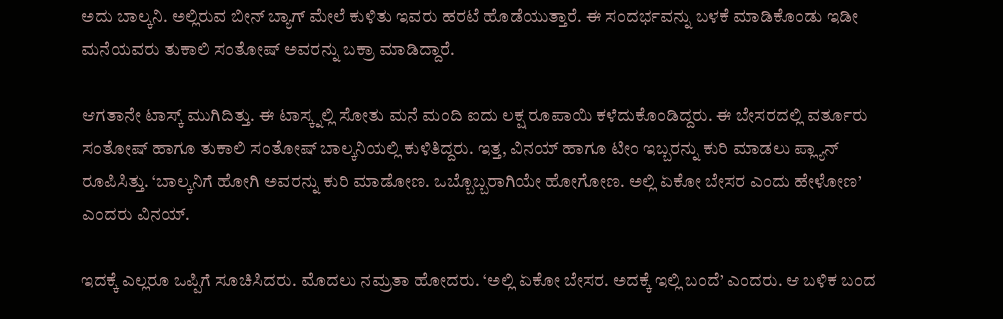ಅದು ಬಾಲ್ಕನಿ. ಅಲ್ಲಿರುವ ಬೀನ್ ಬ್ಯಾಗ್ ಮೇಲೆ ಕುಳಿತು ಇವರು ಹರಟೆ ಹೊಡೆಯುತ್ತಾರೆ. ಈ ಸಂದರ್ಭವನ್ನು ಬಳಕೆ ಮಾಡಿಕೊಂಡು ಇಡೀ ಮನೆಯವರು ತುಕಾಲಿ ಸಂತೋಷ್ ಅವರನ್ನು ಬಕ್ರಾ ಮಾಡಿದ್ದಾರೆ.

ಆಗತಾನೇ ಟಾಸ್ಕ್ ಮುಗಿದಿತ್ತು. ಈ ಟಾಸ್ಕ್ನಲ್ಲಿ ಸೋತು ಮನೆ ಮಂದಿ ಐದು ಲಕ್ಷ ರೂಪಾಯಿ ಕಳೆದುಕೊಂಡಿದ್ದರು. ಈ ಬೇಸರದಲ್ಲಿ ವರ್ತೂರು ಸಂತೋಷ್ ಹಾಗೂ ತುಕಾಲಿ ಸಂತೋಷ್ ಬಾಲ್ಕನಿಯಲ್ಲಿ ಕುಳಿತಿದ್ದರು. ಇತ್ತ, ವಿನಯ್ ಹಾಗೂ ಟೀಂ ಇಬ್ಬರನ್ನು ಕುರಿ ಮಾಡಲು ಪ್ಲ್ಯಾನ್ ರೂಪಿಸಿತ್ತು. ‘ಬಾಲ್ಕನಿಗೆ ಹೋಗಿ ಅವರನ್ನು ಕುರಿ ಮಾಡೋಣ. ಒಬ್ಬೊಬ್ಬರಾಗಿಯೇ ಹೋಗೋಣ. ಅಲ್ಲಿ ಏಕೋ ಬೇಸರ ಎಂದು ಹೇಳೋಣ’ ಎಂದರು ವಿನಯ್.

ಇದಕ್ಕೆ ಎಲ್ಲರೂ ಒಪ್ಪಿಗೆ ಸೂಚಿಸಿದರು. ಮೊದಲು ನಮ್ರತಾ ಹೋದರು. ‘ಅಲ್ಲಿ ಏಕೋ ಬೇಸರ. ಅದಕ್ಕೆ ಇಲ್ಲಿ ಬಂದೆ’ ಎಂದರು. ಆ ಬಳಿಕ ಬಂದ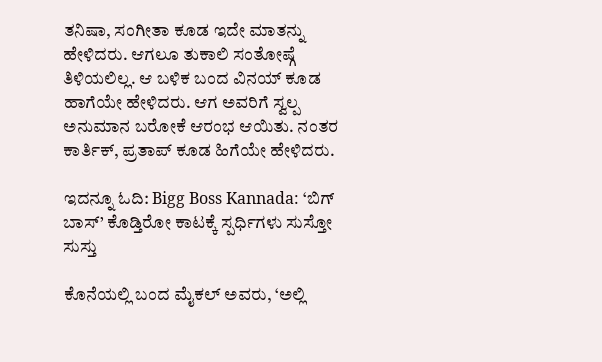ತನಿಷಾ, ಸಂಗೀತಾ ಕೂಡ ಇದೇ ಮಾತನ್ನು ಹೇಳಿದರು. ಆಗಲೂ ತುಕಾಲಿ ಸಂತೋಷ್ಗೆ ತಿಳಿಯಲಿಲ್ಲ. ಆ ಬಳಿಕ ಬಂದ ವಿನಯ್ ಕೂಡ ಹಾಗೆಯೇ ಹೇಳಿದರು. ಆಗ ಅವರಿಗೆ ಸ್ವಲ್ಪ ಅನುಮಾನ ಬರೋಕೆ ಆರಂಭ ಆಯಿತು. ನಂತರ ಕಾರ್ತಿಕ್, ಪ್ರತಾಪ್ ಕೂಡ ಹಿಗೆಯೇ ಹೇಳಿದರು.

ಇದನ್ನೂ ಓದಿ: Bigg Boss Kannada: ‘ಬಿಗ್ ಬಾಸ್’ ಕೊಡ್ತಿರೋ ಕಾಟಕ್ಕೆ ಸ್ಪರ್ಧಿಗಳು ಸುಸ್ತೋ ಸುಸ್ತು

ಕೊನೆಯಲ್ಲಿ ಬಂದ ಮೈಕಲ್ ಅವರು, ‘ಅಲ್ಲಿ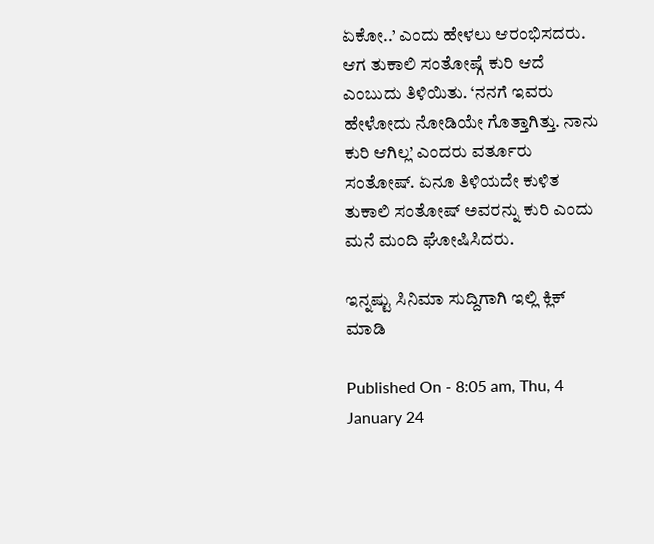ಏಕೋ..’ ಎಂದು ಹೇಳಲು ಆರಂಭಿಸದರು. ಆಗ ತುಕಾಲಿ ಸಂತೋಷ್ಗೆ ಕುರಿ ಆದೆ ಎಂಬುದು ತಿಳಿಯಿತು. ‘ನನಗೆ ಇವರು ಹೇಳೋದು ನೋಡಿಯೇ ಗೊತ್ತಾಗಿತ್ತು. ನಾನು ಕುರಿ ಆಗಿಲ್ಲ’ ಎಂದರು ವರ್ತೂರು ಸಂತೋಷ್. ಏನೂ ತಿಳಿಯದೇ ಕುಳಿತ ತುಕಾಲಿ ಸಂತೋಷ್ ಅವರನ್ನು ಕುರಿ ಎಂದು ಮನೆ ಮಂದಿ ಘೋಷಿಸಿದರು.

ಇನ್ನಷ್ಟು ಸಿನಿಮಾ ಸುದ್ದಿಗಾಗಿ ಇಲ್ಲಿ ಕ್ಲಿಕ್ ಮಾಡಿ

Published On - 8:05 am, Thu, 4 January 24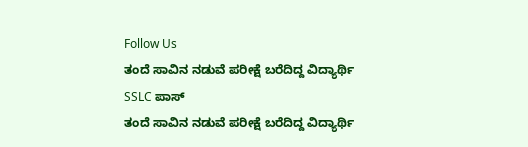Follow Us
ತಂದೆ ಸಾವಿನ ನಡುವೆ ಪರೀಕ್ಷೆ ಬರೆದಿದ್ದ ವಿದ್ಯಾರ್ಥಿ SSLC ಪಾಸ್
ತಂದೆ ಸಾವಿನ ನಡುವೆ ಪರೀಕ್ಷೆ ಬರೆದಿದ್ದ ವಿದ್ಯಾರ್ಥಿ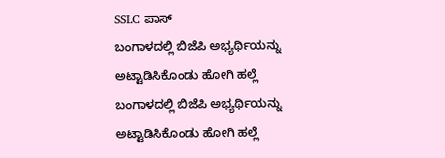SSLC ಪಾಸ್
ಬಂಗಾಳದಲ್ಲಿ ಬಿಜೆಪಿ ಅಭ್ಯರ್ಥಿಯನ್ನು ಅಟ್ಟಾಡಿಸಿಕೊಂಡು ಹೋಗಿ ಹಲ್ಲೆ
ಬಂಗಾಳದಲ್ಲಿ ಬಿಜೆಪಿ ಅಭ್ಯರ್ಥಿಯನ್ನು ಅಟ್ಟಾಡಿಸಿಕೊಂಡು ಹೋಗಿ ಹಲ್ಲೆ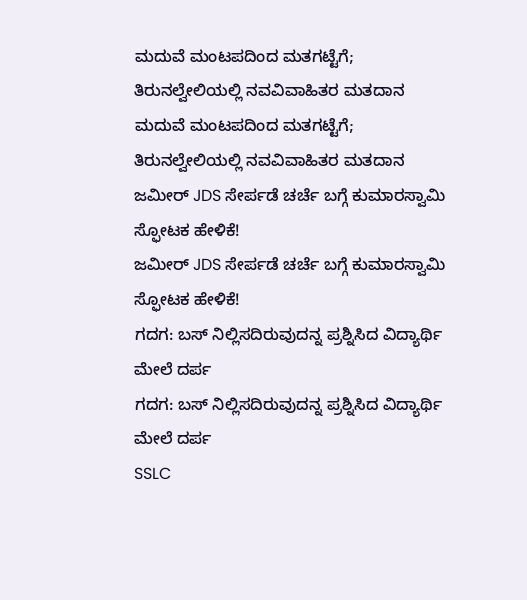ಮದುವೆ ಮಂಟಪದಿಂದ ಮತಗಟ್ಟೆಗೆ; ತಿರುನಲ್ವೇಲಿಯಲ್ಲಿ ನವವಿವಾಹಿತರ ಮತದಾನ
ಮದುವೆ ಮಂಟಪದಿಂದ ಮತಗಟ್ಟೆಗೆ; ತಿರುನಲ್ವೇಲಿಯಲ್ಲಿ ನವವಿವಾಹಿತರ ಮತದಾನ
ಜಮೀರ್ JDS ಸೇರ್ಪಡೆ ಚರ್ಚೆ ಬಗ್ಗೆ ಕುಮಾರಸ್ವಾಮಿ ಸ್ಫೋಟಕ ಹೇಳಿಕೆ!
ಜಮೀರ್ JDS ಸೇರ್ಪಡೆ ಚರ್ಚೆ ಬಗ್ಗೆ ಕುಮಾರಸ್ವಾಮಿ ಸ್ಫೋಟಕ ಹೇಳಿಕೆ!
ಗದಗ: ಬಸ್ ನಿಲ್ಲಿಸದಿರುವುದನ್ನ ಪ್ರಶ್ನಿಸಿದ ವಿದ್ಯಾರ್ಥಿ ಮೇಲೆ ದರ್ಪ
ಗದಗ: ಬಸ್ ನಿಲ್ಲಿಸದಿರುವುದನ್ನ ಪ್ರಶ್ನಿಸಿದ ವಿದ್ಯಾರ್ಥಿ ಮೇಲೆ ದರ್ಪ
SSLC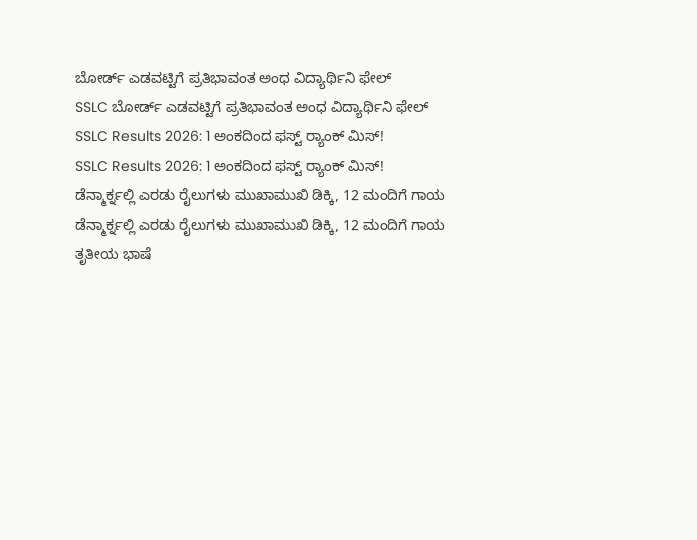ಬೋರ್ಡ್ ಎಡವಟ್ಟಿಗೆ ಪ್ರತಿಭಾವಂತ ಅಂಧ ವಿದ್ಯಾರ್ಥಿನಿ ಫೇಲ್
SSLC ಬೋರ್ಡ್ ಎಡವಟ್ಟಿಗೆ ಪ್ರತಿಭಾವಂತ ಅಂಧ ವಿದ್ಯಾರ್ಥಿನಿ ಫೇಲ್
SSLC Results 2026: 1 ಅಂಕದಿಂದ ಫಸ್ಟ್ ರ‍್ಯಾಂಕ್ ಮಿಸ್!
SSLC Results 2026: 1 ಅಂಕದಿಂದ ಫಸ್ಟ್ ರ‍್ಯಾಂಕ್ ಮಿಸ್!
ಡೆನ್ಮಾರ್ಕ್ನಲ್ಲಿ ಎರಡು ರೈಲುಗಳು ಮುಖಾಮುಖಿ ಡಿಕ್ಕಿ, 12 ಮಂದಿಗೆ ಗಾಯ
ಡೆನ್ಮಾರ್ಕ್ನಲ್ಲಿ ಎರಡು ರೈಲುಗಳು ಮುಖಾಮುಖಿ ಡಿಕ್ಕಿ, 12 ಮಂದಿಗೆ ಗಾಯ
ತೃತೀಯ ಭಾಷೆ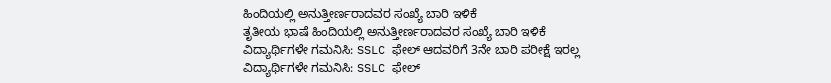ಹಿಂದಿಯಲ್ಲಿ ಅನುತ್ತೀರ್ಣರಾದವರ ಸಂಖ್ಯೆ ಬಾರಿ ಇಳಿಕೆ
ತೃತೀಯ ಭಾಷೆ ಹಿಂದಿಯಲ್ಲಿ ಅನುತ್ತೀರ್ಣರಾದವರ ಸಂಖ್ಯೆ ಬಾರಿ ಇಳಿಕೆ
ವಿದ್ಯಾರ್ಥಿಗಳೇ ಗಮನಿಸಿ: SSLC ಫೇಲ್ ಆದವರಿಗೆ 3ನೇ ಬಾರಿ ಪರೀಕ್ಷೆ ಇರಲ್ಲ
ವಿದ್ಯಾರ್ಥಿಗಳೇ ಗಮನಿಸಿ: SSLC ಫೇಲ್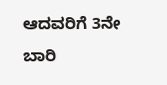ಆದವರಿಗೆ 3ನೇ ಬಾರಿ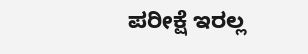ಪರೀಕ್ಷೆ ಇರಲ್ಲ